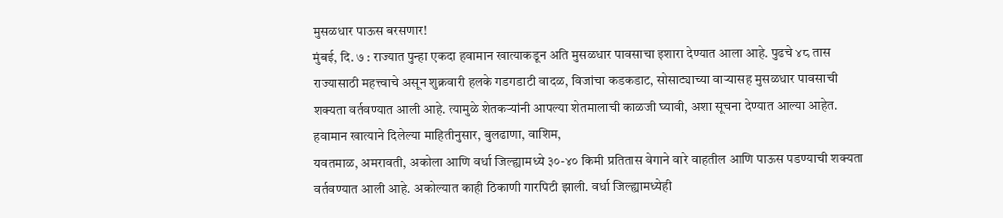मुसळधार पाऊस बरसणार!
मुंबई, दि. ७ : राज्यात पुन्हा एकदा हवामान खात्याकडून अति मुसळधार पावसाचा इशारा देण्यात आला आहे. पुढचे ४८ तास राज्यासाठी महत्त्वाचे असून शुक्रवारी हलके गडगडाटी वादळ, विजांचा कडकडाट, सोसाट्याच्या वाऱ्यासह मुसळधार पावसाची शक्यता वर्तवण्यात आली आहे. त्यामुळे शेतकऱ्यांनी आपल्या शेतमालाची काळजी घ्यावी, अशा सूचना देण्यात आल्या आहेत.
हवामान खात्याने दिलेल्या माहितीनुसार, बुलढाणा, वाशिम,
यवतमाळ, अमरावती, अकोला आणि वर्धा जिल्ह्यामध्ये ३०-४० किमी प्रतितास वेगाने वारे वाहतील आणि पाऊस पडण्याची शक्यता वर्तवण्यात आली आहे. अकोल्यात काही ठिकाणी गारपिटी झाली. वर्धा जिल्ह्यामध्येही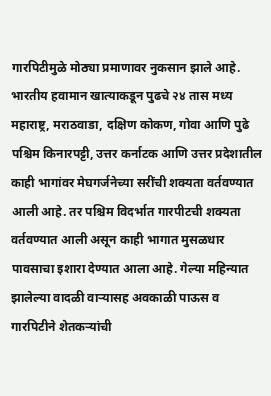गारपिटीमुळे मोठ्या प्रमाणावर नुकसान झाले आहे. भारतीय हवामान खात्याकडून पुढचे २४ तास मध्य महाराष्ट्र, मराठवाडा, दक्षिण कोकण, गोवा आणि पुढे पश्चिम किनारपट्टी, उत्तर कर्नाटक आणि उत्तर प्रदेशातील काही भागांवर मेघगर्जनेच्या सरींची शक्यता वर्तवण्यात आली आहे. तर पश्चिम विदर्भात गारपीटची शक्यता वर्तवण्यात आली असून काही भागात मुसळधार पावसाचा इशारा देण्यात आला आहे. गेल्या महिन्यात झालेल्या वादळी वाऱ्यासह अवकाळी पाऊस व गारपिटीने शेतकऱ्यांची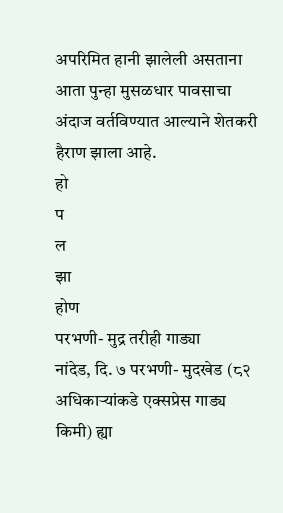अपरिमित हानी झालेली असताना आता पुन्हा मुसळधार पावसाचा अंदाज वर्तविण्यात आल्याने शेतकरी हैराण झाला आहे.
हो
प
ल
झा
होण
परभणी- मुद्र तरीही गाड्या
नांदेड, दि. ७ परभणी- मुदखेड (८२ अधिकाऱ्यांकडे एक्सप्रेस गाड्य
किमी) ह्या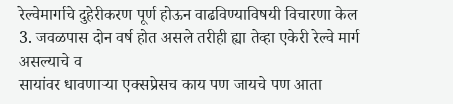रेल्वेमार्गाचे दुहेरीकरण पूर्ण होऊन वाढविण्याविषयी विचारणा केल
3. जवळपास दोन वर्ष होत असले तरीही ह्या तेव्हा एकेरी रेल्वे मार्ग असल्याचे व
सायांवर धावणाऱ्या एक्सप्रेसच काय पण जायचे पण आता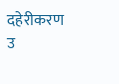दहेरीकरण
उ